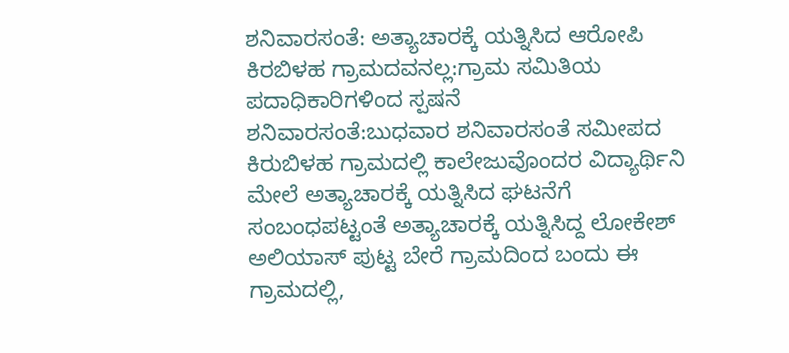ಶನಿವಾರಸಂತೆ: ಅತ್ಯಾಚಾರಕ್ಕೆ ಯತ್ನಿಸಿದ ಆರೋಪಿ ಕಿರಬಿಳಹ ಗ್ರಾಮದವನಲ್ಲ:ಗ್ರಾಮ ಸಮಿತಿಯ ಪದಾಧಿಕಾರಿಗಳಿಂದ ಸ್ಪಷನೆ
ಶನಿವಾರಸಂತೆ:ಬುಧವಾರ ಶನಿವಾರಸಂತೆ ಸಮೀಪದ ಕಿರುಬಿಳಹ ಗ್ರಾಮದಲ್ಲಿ ಕಾಲೇಜುವೊಂದರ ವಿದ್ಯಾರ್ಥಿನಿ ಮೇಲೆ ಅತ್ಯಾಚಾರಕ್ಕೆ ಯತ್ನಿಸಿದ ಘಟನೆಗೆ ಸಂಬಂಧಪಟ್ಟಂತೆ ಅತ್ಯಾಚಾರಕ್ಕೆ ಯತ್ನಿಸಿದ್ದ ಲೋಕೇಶ್ ಅಲಿಯಾಸ್ ಪುಟ್ಟ ಬೇರೆ ಗ್ರಾಮದಿಂದ ಬಂದು ಈ ಗ್ರಾಮದಲ್ಲಿ,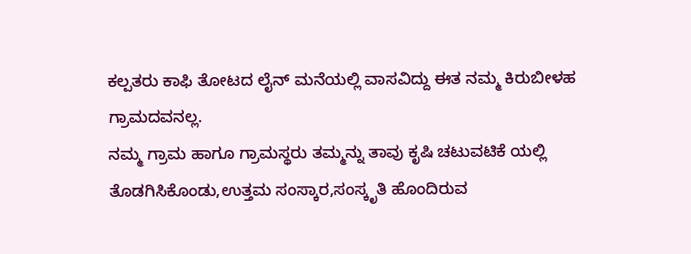ಕಲ್ಪತರು ಕಾಫಿ ತೋಟದ ಲೈನ್ ಮನೆಯಲ್ಲಿ ವಾಸವಿದ್ದು ಈತ ನಮ್ಮ ಕಿರುಬೀಳಹ ಗ್ರಾಮದವನಲ್ಲ.
ನಮ್ಮ ಗ್ರಾಮ ಹಾಗೂ ಗ್ರಾಮಸ್ಥರು ತಮ್ಮನ್ನು ತಾವು ಕೃಷಿ ಚಟುವಟಿಕೆ ಯಲ್ಲಿ ತೊಡಗಿಸಿಕೊಂಡು,ಉತ್ತಮ ಸಂಸ್ಕಾರ,ಸಂಸ್ಕೃತಿ ಹೊಂದಿರುವ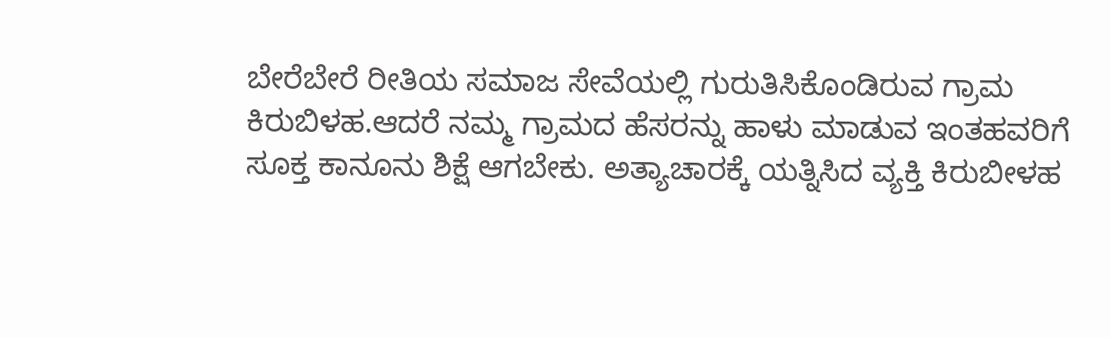ಬೇರೆಬೇರೆ ರೀತಿಯ ಸಮಾಜ ಸೇವೆಯಲ್ಲಿ ಗುರುತಿಸಿಕೊಂಡಿರುವ ಗ್ರಾಮ ಕಿರುಬಿಳಹ.ಆದರೆ ನಮ್ಮ ಗ್ರಾಮದ ಹೆಸರನ್ನು ಹಾಳು ಮಾಡುವ ಇಂತಹವರಿಗೆ ಸೂಕ್ತ ಕಾನೂನು ಶಿಕ್ಷೆ ಆಗಬೇಕು. ಅತ್ಯಾಚಾರಕ್ಕೆ ಯತ್ನಿಸಿದ ವ್ಯಕ್ತಿ ಕಿರುಬೀಳಹ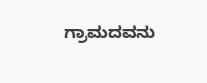ಗ್ರಾಮದವನು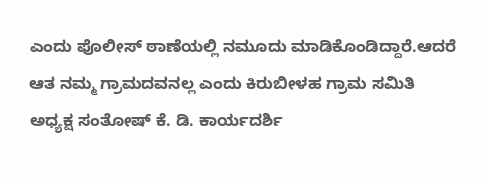ಎಂದು ಪೊಲೀಸ್ ಠಾಣೆಯಲ್ಲಿ ನಮೂದು ಮಾಡಿಕೊಂಡಿದ್ದಾರೆ.ಆದರೆ ಆತ ನಮ್ಮ ಗ್ರಾಮದವನಲ್ಲ ಎಂದು ಕಿರುಬೀಳಹ ಗ್ರಾಮ ಸಮಿತಿ ಅಧ್ಯಕ್ಷ ಸಂತೋಷ್ ಕೆ. ಡಿ. ಕಾರ್ಯದರ್ಶಿ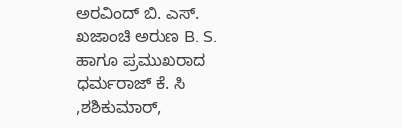ಅರವಿಂದ್ ಬಿ. ಎಸ್. ಖಜಾಂಚಿ ಅರುಣ B. S. ಹಾಗೂ ಪ್ರಮುಖರಾದ ಧರ್ಮರಾಜ್ ಕೆ. ಸಿ ,ಶಶಿಕುಮಾರ್,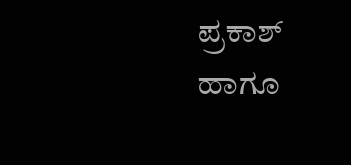ಪ್ರಕಾಶ್ ಹಾಗೂ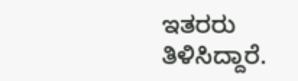ಇತರರು ತಿಳಿಸಿದ್ದಾರೆ.